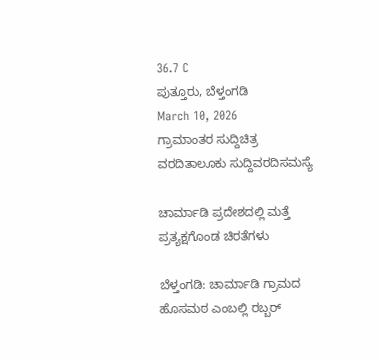36.7 C
ಪುತ್ತೂರು, ಬೆಳ್ತಂಗಡಿ
March 10, 2026
ಗ್ರಾಮಾಂತರ ಸುದ್ದಿಚಿತ್ರ ವರದಿತಾಲೂಕು ಸುದ್ದಿವರದಿಸಮಸ್ಯೆ

ಚಾರ್ಮಾಡಿ ಪ್ರದೇಶದಲ್ಲಿ ಮತ್ತೆ ಪ್ರತ್ಯಕ್ಷಗೊಂಡ ಚಿರತೆಗಳು

ಬೆಳ್ತಂಗಡಿ: ಚಾರ್ಮಾಡಿ ಗ್ರಾಮದ ಹೊಸಮಠ ಎಂಬಲ್ಲಿ ರಬ್ಬರ್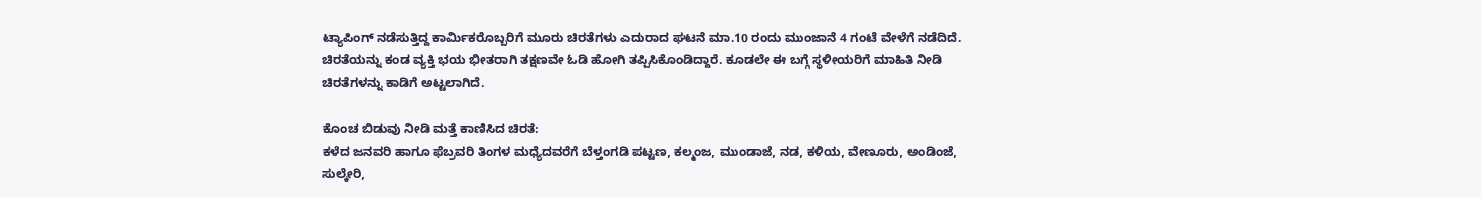ಟ್ಯಾಪಿಂಗ್ ನಡೆಸುತ್ತಿದ್ದ ಕಾರ್ಮಿಕರೊಬ್ಬರಿಗೆ ಮೂರು ಚಿರತೆಗಳು ಎದುರಾದ ಘಟನೆ ಮಾ.10 ರಂದು ಮುಂಜಾನೆ 4 ಗಂಟೆ ವೇಳೆಗೆ ನಡೆದಿದೆ. ಚಿರತೆಯನ್ನು ಕಂಡ ವ್ಯಕ್ತಿ ಭಯ ಭೀತರಾಗಿ ತಕ್ಷಣವೇ ಓಡಿ ಹೋಗಿ ತಪ್ಪಿಸಿಕೊಂಡಿದ್ದಾರೆ. ಕೂಡಲೇ ಈ ಬಗ್ಗೆ ಸ್ಥಳೀಯರಿಗೆ ಮಾಹಿತಿ ನೀಡಿ ಚಿರತೆಗಳನ್ನು ಕಾಡಿಗೆ ಅಟ್ಟಲಾಗಿದೆ.

ಕೊಂಚ ಬಿಡುವು ನೀಡಿ ಮತ್ತೆ ಕಾಣಿಸಿದ ಚಿರತೆ:
ಕಳೆದ ಜನವರಿ ಹಾಗೂ ಫೆಬ್ರವರಿ ತಿಂಗಳ ಮಧ್ಯೆದವರೆಗೆ ಬೆಳ್ತಂಗಡಿ ಪಟ್ಟಣ, ಕಲ್ಮಂಜ, ಮುಂಡಾಜೆ, ನಡ, ಕಳಿಯ, ವೇಣೂರು, ಅಂಡಿಂಜೆ, ಸುಲ್ಕೇರಿ,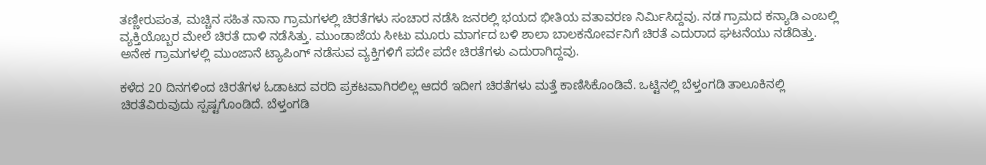ತಣ್ಣೀರುಪಂತ, ಮಚ್ಚಿನ ಸಹಿತ ನಾನಾ ಗ್ರಾಮಗಳಲ್ಲಿ ಚಿರತೆಗಳು ಸಂಚಾರ ನಡೆಸಿ ಜನರಲ್ಲಿ ಭಯದ ಭೀತಿಯ ವತಾವರಣ ನಿರ್ಮಿಸಿದ್ದವು. ನಡ ಗ್ರಾಮದ ಕನ್ಯಾಡಿ ಎಂಬಲ್ಲಿ ವ್ಯಕ್ತಿಯೊಬ್ಬರ ಮೇಲೆ ಚಿರತೆ ದಾಳಿ ನಡೆಸಿತ್ತು. ಮುಂಡಾಜೆಯ ಸೀಟು ಮೂರು ಮಾರ್ಗದ ಬಳಿ ಶಾಲಾ ಬಾಲಕನೋರ್ವನಿಗೆ ಚಿರತೆ ಎದುರಾದ ಘಟನೆಯು ನಡೆದಿತ್ತು. ಅನೇಕ ಗ್ರಾಮಗಳಲ್ಲಿ ಮುಂಜಾನೆ ಟ್ಯಾಪಿಂಗ್ ನಡೆಸುವ ವ್ಯಕ್ತಿಗಳಿಗೆ ಪದೇ ಪದೇ ಚಿರತೆಗಳು ಎದುರಾಗಿದ್ದವು.

ಕಳೆದ 20 ದಿನಗಳಿಂದ ಚಿರತೆಗಳ ಓಡಾಟದ ವರದಿ ಪ್ರಕಟವಾಗಿರಲಿಲ್ಲ ಆದರೆ ಇದೀಗ ಚಿರತೆಗಳು ಮತ್ತೆ ಕಾಣಿಸಿಕೊಂಡಿವೆ. ಒಟ್ಟಿನಲ್ಲಿ ಬೆಳ್ತಂಗಡಿ ತಾಲೂಕಿನಲ್ಲಿ ಚಿರತೆವಿರುವುದು ಸ್ಪಷ್ಟಗೊಂಡಿದೆ. ಬೆಳ್ತಂಗಡಿ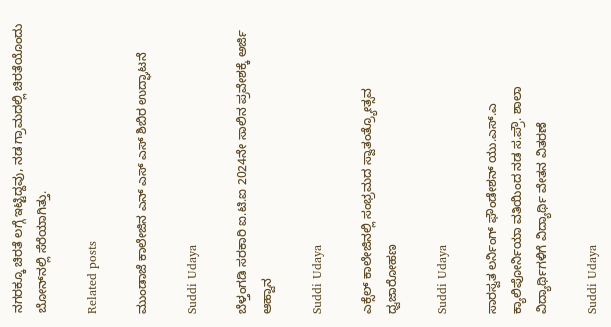ನಗರಕ್ಕೂ ಚಿರತೆ ಲಗ್ಗೆ ಇಟ್ಟಿದ್ದವು, ನಡ ಗ್ರಾಮದಲ್ಲಿ ಚಿರತೆಯೊಂದು ಬೋನ್‌ನಲ್ಲಿ ಸೆರೆಯಾಗಿತ್ತು.

Related posts

ಮುಂಡಾಜೆ ಕಾಲೇಜಿನ ಎನ್ ಎಸ್ ಎಸ್ ಶಿಬಿರ ಉದ್ಘಾಟನೆ

Suddi Udaya

ಬೆಳ್ತಂಗಡಿ ಸರಕಾರಿ ಐ.ಟಿ.ಐ 2024ನೇ ಸಾಲಿನ ಪ್ರವೇಶಕ್ಕೆ ಅರ್ಜಿ ಆಹ್ವಾನ

Suddi Udaya

ಎಕ್ಸೆಲ್ ಕಾಲೇಜಿನಲ್ಲಿ ಸಂಭ್ರಮದ ಸ್ವಾತಂತ್ರ್ಯೋತ್ಸವ ಧ್ವಜಾರೋಹಣ

Suddi Udaya

ಸಾರಸ್ವತ ಲರ್ನಿಂಗ್ ಫೌಂಡೇಶನ್ ಯು.ಎಸ್.ಎ ಕ್ಯಾಲಿಪೋರ್ನಿಯಾ ವತಿಯಿಂದ ನಡ ಸ.ಪ್ರೌ. ಶಾಲಾ ವಿದ್ಯಾರ್ಥಿಗಳಿಗೆ ವಿದ್ಯಾರ್ಥಿ ವೇತನ ವಿತರಣೆ

Suddi Udaya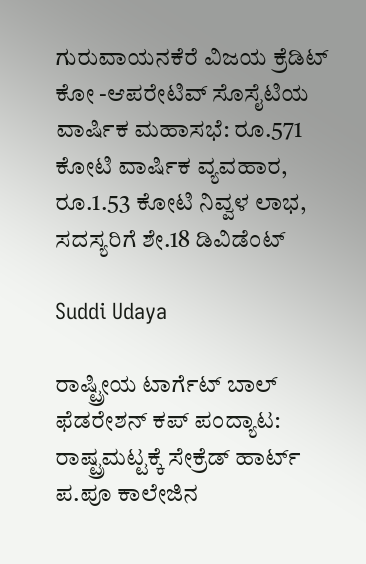ಗುರುವಾಯನಕೆರೆ ವಿಜಯ ಕ್ರೆಡಿಟ್ ಕೋ -ಆಪರೇಟಿವ್ ಸೊಸೈಟಿಯ ವಾರ್ಷಿಕ ಮಹಾಸಭೆ: ರೂ.571 ಕೋಟಿ ವಾರ್ಷಿಕ ವ್ಯವಹಾರ, ರೂ.1.53 ಕೋಟಿ ನಿವ್ವಳ ಲಾಭ, ಸದಸ್ಯರಿಗೆ ಶೇ.18 ಡಿವಿಡೆಂಟ್

Suddi Udaya

ರಾಷ್ಟ್ರೀಯ ಟಾರ್ಗೆಟ್ ಬಾಲ್ ಫೆಡರೇಶನ್ ಕಪ್ ಪಂದ್ಯಾಟ: ರಾಷ್ಟ್ರಮಟ್ಟಕ್ಕೆ ಸೇಕ್ರೆಡ್ ಹಾರ್ಟ್ ಪ.ಪೂ ಕಾಲೇಜಿನ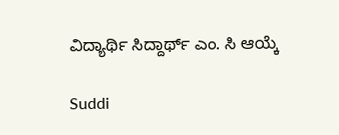ವಿದ್ಯಾರ್ಥಿ ಸಿದ್ದಾರ್ಥ್ ಎಂ. ಸಿ ಆಯ್ಕೆ

Suddi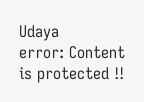Udaya
error: Content is protected !!